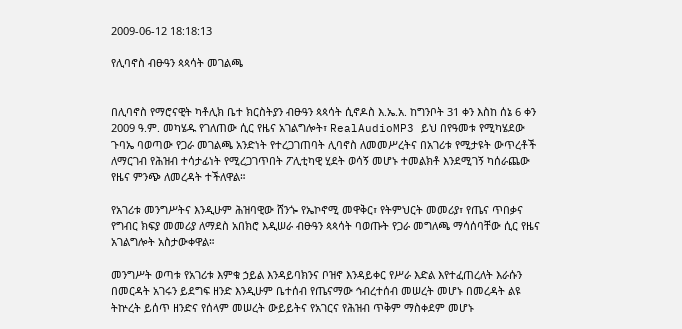2009-06-12 18:18:13

የሊባኖስ ብፁዓን ጳጳሳት መገልጫ


በሊባኖስ የማሮናዊት ካቶሊክ ቤተ ክርስትያን ብፁዓን ጳጳሳት ሲኖዶስ እ.ኤ.አ. ከግንቦት 31 ቀን እስከ ሰኔ 6 ቀን 2009 ዓ.ም. መካሄዱ የገለጠው ሲር የዜና አገልግሎት፣ RealAudioMP3 ይህ በየዓመቱ የሚካሄደው ጉባኤ ባወጣው የጋራ መገልጫ አንድነት የተረጋገጠባት ሊባኖስ ለመመሥረትና በአገሪቱ የሚታዩት ውጥረቶች ለማርገብ የሕዝብ ተሳታፊነት የሚረጋገጥበት ፖሊቲካዊ ሂደት ወሳኝ መሆኑ ተመልክቶ እንደሚገኝ ካሰራጨው የዜና ምንጭ ለመረዳት ተችለዋል።

የአገሪቱ መንግሥትና እንዲሁም ሕዝባዊው ሸንጐ የኤኮኖሚ መዋቅር፣ የትምህርት መመሪያ፣ የጤና ጥበቃና የግብር ክፍያ መመሪያ ለማደስ አበክሮ እዲሠራ ብፁዓን ጳጳሳት ባወጡት የጋራ መግለጫ ማሳሰባቸው ሲር የዜና አገልግሎት አስታውቀዋል።

መንግሥት ወጣቱ የአገሪቱ እምቁ ኃይል እንዳይባክንና ቦዝኖ እንዳይቀር የሥራ እድል እየተፈጠረለት እራሱን በመርዳት አገሩን ይደግፍ ዘንድ እንዲሁም ቤተሰብ የጤናማው ኅብረተሰብ መሠረት መሆኑ በመረዳት ልዩ ትኵረት ይሰጥ ዘንድና የሰላም መሠረት ውይይትና የአገርና የሕዝብ ጥቅም ማስቀደም መሆኑ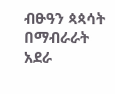ብፁዓን ጳጳሳት በማብራራት አደራ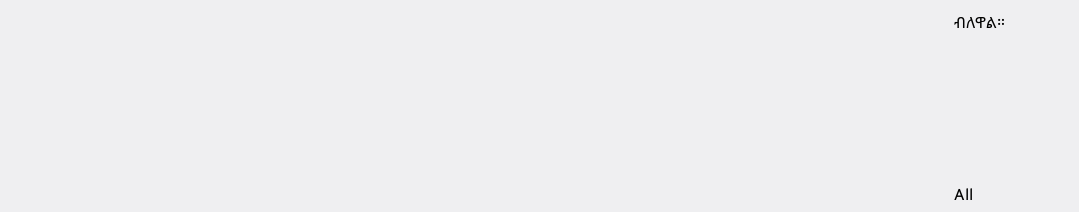ብለዋል።








All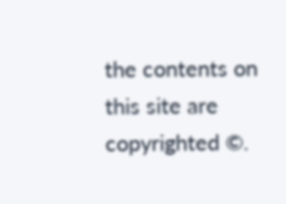the contents on this site are copyrighted ©.